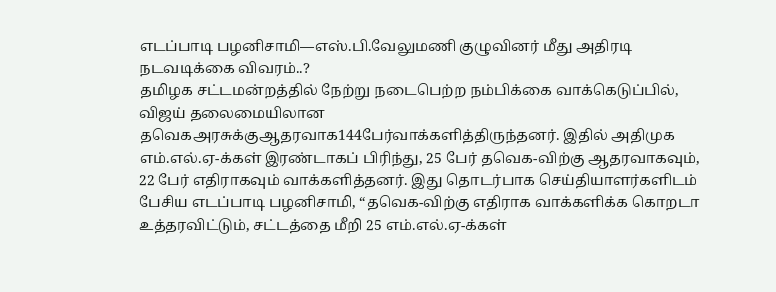எடப்பாடி பழனிசாமி—எஸ்.பி.வேலுமணி குழுவினர் மீது அதிரடி நடவடிக்கை விவரம்..?
தமிழக சட்டமன்றத்தில் நேற்று நடைபெற்ற நம்பிக்கை வாக்கெடுப்பில், விஜய் தலைமையிலான தவெகஅரசுக்குஆதரவாக144பேர்வாக்களித்திருந்தனர். இதில் அதிமுக எம்.எல்.ஏ-க்கள் இரண்டாகப் பிரிந்து, 25 பேர் தவெக-விற்கு ஆதரவாகவும், 22 பேர் எதிராகவும் வாக்களித்தனர். இது தொடர்பாக செய்தியாளர்களிடம் பேசிய எடப்பாடி பழனிசாமி, “தவெக-விற்கு எதிராக வாக்களிக்க கொறடா உத்தரவிட்டும், சட்டத்தை மீறி 25 எம்.எல்.ஏ-க்கள்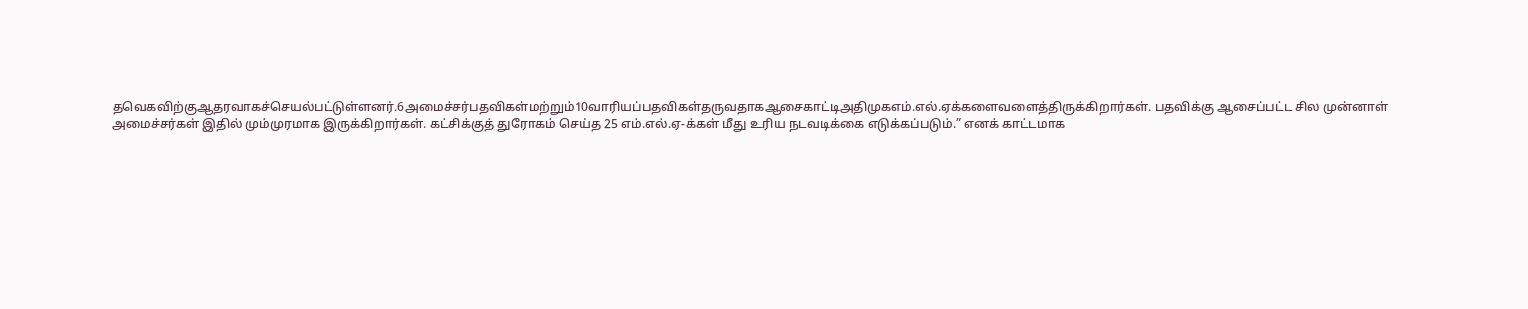தவெகவிற்குஆதரவாகச்செயல்பட்டுள்ளனர்.6அமைச்சர்பதவிகள்மற்றும்10வாரியப்பதவிகள்தருவதாகஆசைகாட்டிஅதிமுகஎம்.எல்.ஏக்களைவளைத்திருக்கிறார்கள். பதவிக்கு ஆசைப்பட்ட சில முன்னாள் அமைச்சர்கள் இதில் மும்முரமாக இருக்கிறார்கள். கட்சிக்குத் துரோகம் செய்த 25 எம்.எல்.ஏ-க்கள் மீது உரிய நடவடிக்கை எடுக்கப்படும்.” எனக் காட்டமாக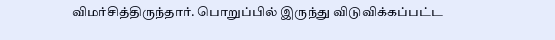விமர்சித்திருந்தார். பொறுப்பில் இருந்து விடுவிக்கப்பட்ட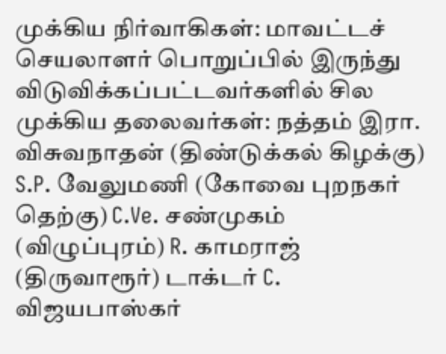முக்கிய நிர்வாகிகள்: மாவட்டச் செயலாளர் பொறுப்பில் இருந்து விடுவிக்கப்பட்டவர்களில் சில முக்கிய தலைவர்கள்: நத்தம் இரா. விசுவநாதன் (திண்டுக்கல் கிழக்கு) S.P. வேலுமணி (கோவை புறநகர் தெற்கு) C.Ve. சண்முகம் (விழுப்புரம்) R. காமராஜ் (திருவாரூர்) டாக்டர் C. விஜயபாஸ்கர்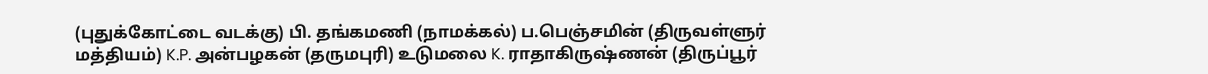(புதுக்கோட்டை வடக்கு) பி. தங்கமணி (நாமக்கல்) ப.பெஞ்சமின் (திருவள்ளுர் மத்தியம்) K.P. அன்பழகன் (தருமபுரி) உடுமலை K. ராதாகிருஷ்ணன் (திருப்பூர்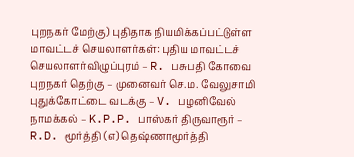புறநகர் மேற்கு) புதிதாக நியமிக்கப்பட்டுள்ள மாவட்டச் செயலாளர்கள்: புதிய மாவட்டச் செயலாளர்விழுப்புரம் – R. பசுபதி கோவை புறநகர் தெற்கு – முனைவர் செ.ம. வேலுசாமி புதுக்கோட்டை வடக்கு – V. பழனிவேல் நாமக்கல் – K.P.P. பாஸ்கர் திருவாரூர் – R.D. மூர்த்தி (எ) தெஷ்ணாமூர்த்தி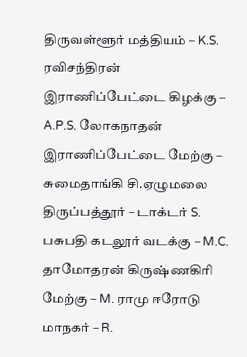திருவள்ளூர் மத்தியம் – K.S. ரவிசந்திரன் இராணிப்பேட்டை கிழக்கு – A.P.S. லோகநாதன் இராணிப்பேட்டை மேற்கு – சுமைதாங்கி சி.ஏழுமலை திருப்பத்தூர் – டாக்டர் S. பசுபதி கடலூர் வடக்கு – M.C. தாமோதரன் கிருஷ்ணகிரி மேற்கு – M. ராமு ஈரோடு மாநகர் – R.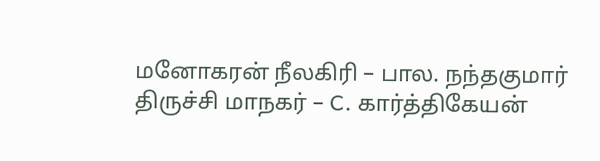மனோகரன் நீலகிரி – பால. நந்தகுமார் திருச்சி மாநகர் – C. கார்த்திகேயன்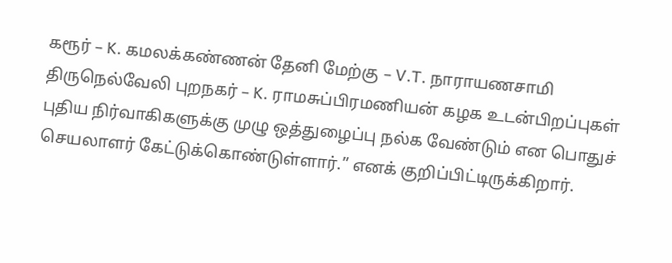கரூர் – K. கமலக்கண்ணன் தேனி மேற்கு – V.T. நாராயணசாமி திருநெல்வேலி புறநகர் – K. ராமசுப்பிரமணியன் கழக உடன்பிறப்புகள் புதிய நிர்வாகிகளுக்கு முழு ஒத்துழைப்பு நல்க வேண்டும் என பொதுச் செயலாளர் கேட்டுக்கொண்டுள்ளார்.” எனக் குறிப்பிட்டிருக்கிறார்.